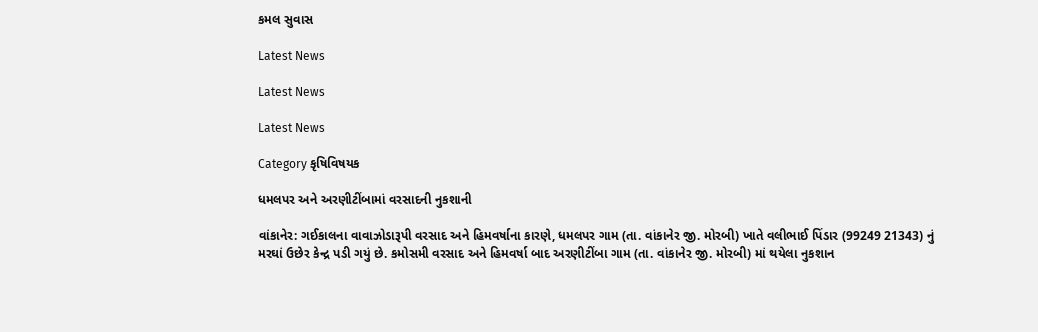કમલ સુવાસ

Latest News

Latest News

Latest News

Category કૃષિવિષયક

ધમલપર અને અરણીટીંબામાં વરસાદની નુકશાની

વાંકાનેર: ગઈકાલના વાવાઝોડારૂપી વરસાદ અને હિમવર્ષાના કારણે, ધમલપર ગામ (તા. વાંકાનેર જી. મોરબી) ખાતે વલીભાઈ પિંડાર (99249 21343) નું મરઘાં ઉછેર કેન્દ્ર પડી ગયું છે. કમોસમી વરસાદ અને હિમવર્ષા બાદ અરણીટીંબા ગામ (તા. વાંકાનેર જી. મોરબી) માં થયેલા નુકશાન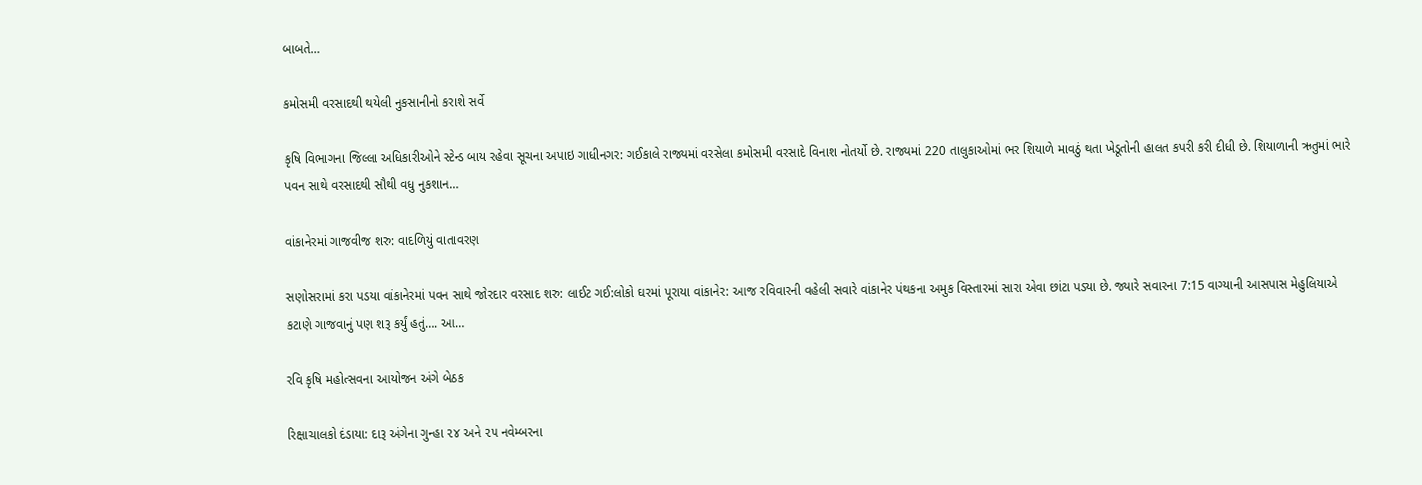બાબતે…

કમોસમી વરસાદથી થયેલી નુકસાનીનો કરાશે સર્વે

કૃષિ વિભાગના જિલ્લા અધિકારીઓને સ્ટેન્ડ બાય રહેવા સૂચના અપાઇ ગાધીનગર: ગઈકાલે રાજ્યમાં વરસેલા કમોસમી વરસાદે વિનાશ નોતર્યો છે. રાજ્યમાં 220 તાલુકાઓમાં ભર શિયાળે માવઠું થતા ખેડૂતોની હાલત કપરી કરી દીધી છે. શિયાળાની ઋતુમાં ભારે પવન સાથે વરસાદથી સૌથી વધુ નુકશાન…

વાંકાનેરમાં ગાજવીજ શરુ: વાદળિયું વાતાવરણ

સણોસરામાં કરા પડયા વાંકાનેરમાં પવન સાથે જોરદાર વરસાદ શરુ: લાઈટ ગઈ:લોકો ઘરમાં પૂરાયા વાંકાનેર: આજ રવિવારની વહેલી સવારે વાંકાનેર પંથકના અમુક વિસ્તારમાં સારા એવા છાંટા પડ્યા છે. જ્યારે સવારના 7:15 વાગ્યાની આસપાસ મેહુલિયાએ કટાણે ગાજવાનું પણ શરૂ કર્યું હતું…. આ…

રવિ કૃષિ મહોત્સવના આયોજન અંગે બેઠક

રિક્ષાચાલકો દંડાયા: દારૂ અંગેના ગુન્હા ૨૪ અને ૨૫ નવેમ્બરના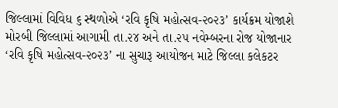જિલ્લામાં વિવિધ ૬ સ્થળોએ ‘રવિ કૃષિ મહોત્સવ-૨૦૨૩’ કાર્યક્રમ યોજાશે મોરબી જિલ્લામાં આગામી તા.૨૪ અને તા.૨૫ નવેમ્બરના રોજ યોજાનાર ‘રવિ કૃષિ મહોત્સવ-૨૦૨૩’ ના સુચારૂ આયોજન માટે જિલ્લા કલેકટર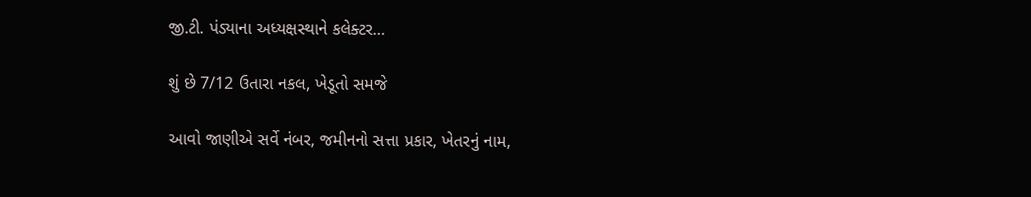જી.ટી. પંડ્યાના અધ્યક્ષસ્થાને કલેક્ટર…

શું છે 7/12 ઉતારા નકલ, ખેડૂતો સમજે

આવો જાણીએ સર્વે નંબર, જમીનનો સત્તા પ્રકાર, ખેતરનું નામ,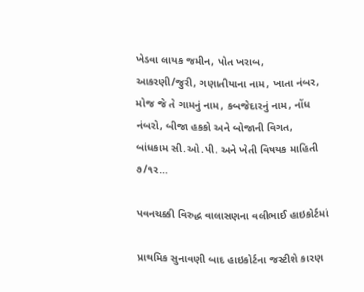ખેડવા લાયક જમીન, પોત ખરાબ, આકરણી/જુરી, ગણાતીયાના નામ, ખાતા નંબર, મોજ જે તે ગામનું નામ, કબજેદારનું નામ, નોંધ નંબરો, બીજા હકકો અને બોજાની વિગત, બાંધકામ સી.ઓ.પી. અને ખેતી વિષયક માહિતી ૭/૧ર…

પવનચક્કી વિરુદ્ધ વાલાસણના વલીભાઈ હાઇકોર્ટમાં

પ્રાથમિક સુનાવણી બાદ હાઇકોર્ટના જસ્ટીશે કારણ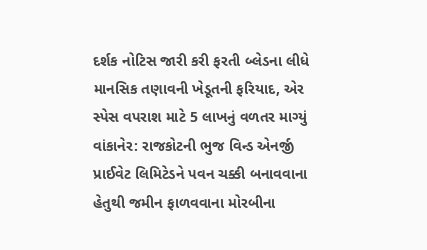દર્શક નોટિસ જારી કરી ફરતી બ્લેડના લીધે માનસિક તણાવની ખેડૂતની ફરિયાદ, એર સ્પેસ વપરાશ માટે 5 લાખનું વળતર માગ્યું વાંકાનેર: રાજકોટની ભુજ વિન્ડ એનર્જી પ્રાઈવેટ લિમિટેડને પવન ચક્કી બનાવવાના હેતુથી જમીન ફાળવવાના મોરબીના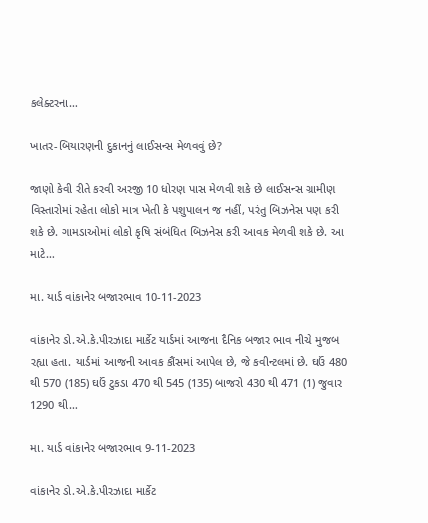કલેક્ટરના…

ખાતર-બિયારણની દુકાનનું લાઈસન્સ મેળવવું છે?

જાણો કેવી રીતે કરવી અરજી 10 ધોરણ પાસ મેળવી શકે છે લાઈસન્સ ગ્રામીણ વિસ્તારોમાં રહેતા લોકો માત્ર ખેતી કે પશુપાલન જ નહીં, પરંતુ બિઝનેસ પણ કરી શકે છે. ગામડાઓમાં લોકો કૃષિ સંબંધિત બિઝનેસ કરી આવક મેળવી શકે છે. આ માટે…

મા. યાર્ડ વાંકાનેર બજારભાવ 10-11-2023

વાંકાનેર ડો.એ.કે.પીરઝાદા માર્કેટ યાર્ડમાં આજના દૈનિક બજાર ભાવ નીચે મુજબ રહ્યા હતા. યાર્ડમાં આજની આવક કૌંસમાં આપેલ છે, જે કવીન્ટલમાં છે. ઘઉં 480 થી 570 (185) ઘઉં ટુકડા 470 થી 545 (135) બાજરો 430 થી 471 (1) જુવાર 1290 થી…

મા. યાર્ડ વાંકાનેર બજારભાવ 9-11-2023

વાંકાનેર ડો.એ.કે.પીરઝાદા માર્કેટ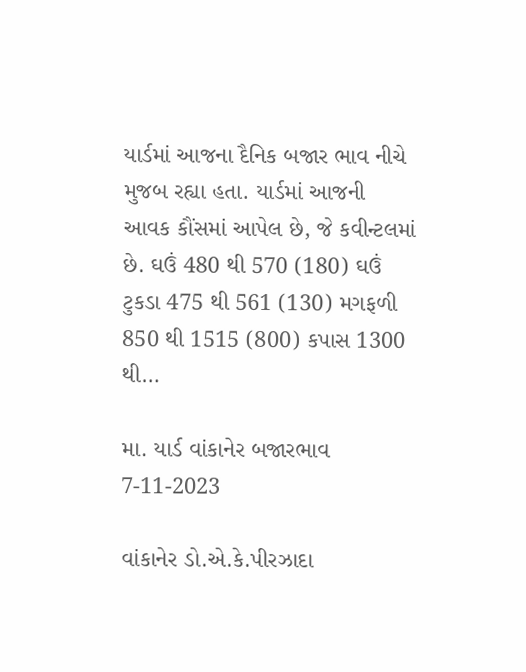યાર્ડમાં આજના દૈનિક બજાર ભાવ નીચે મુજબ રહ્યા હતા. યાર્ડમાં આજની આવક કૌંસમાં આપેલ છે, જે કવીન્ટલમાં છે. ઘઉં 480 થી 570 (180) ઘઉં ટુકડા 475 થી 561 (130) મગફળી 850 થી 1515 (800) કપાસ 1300 થી…

મા. યાર્ડ વાંકાનેર બજારભાવ 7-11-2023

વાંકાનેર ડો.એ.કે.પીરઝાદા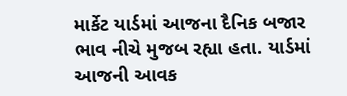માર્કેટ યાર્ડમાં આજના દૈનિક બજાર ભાવ નીચે મુજબ રહ્યા હતા. યાર્ડમાં આજની આવક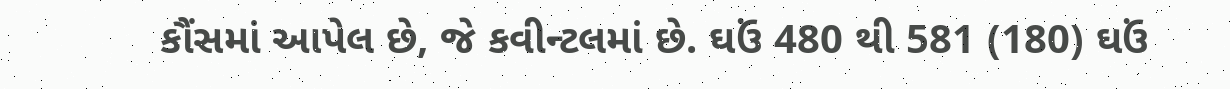કૌંસમાં આપેલ છે, જે કવીન્ટલમાં છે. ઘઉં 480 થી 581 (180) ઘઉં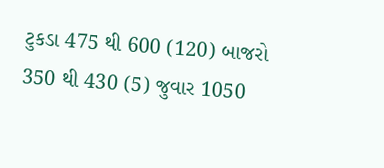ટુકડા 475 થી 600 (120) બાજરો 350 થી 430 (5) જુવાર 1050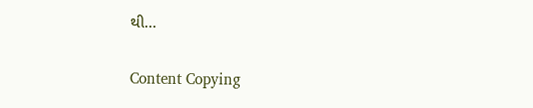થી…

Content Copying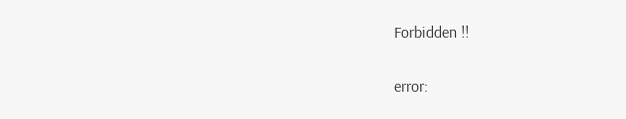Forbidden !!

error: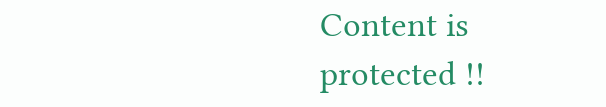Content is protected !!